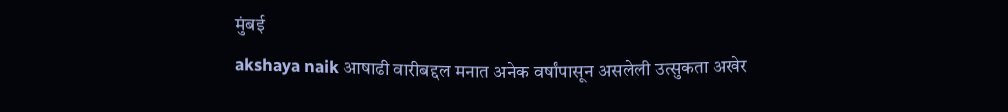मुंबई
akshaya naik आषाढी वारीबद्दल मनात अनेक वर्षांपासून असलेली उत्सुकता अखेर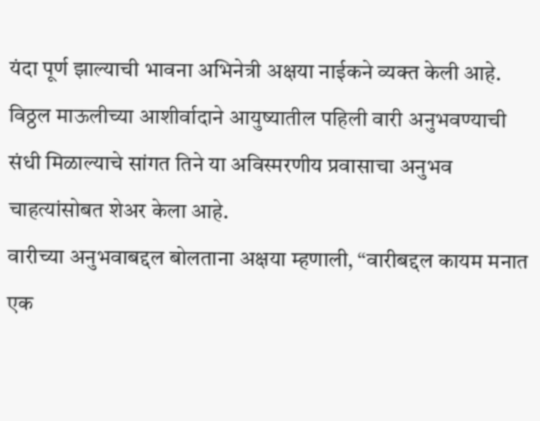यंदा पूर्ण झाल्याची भावना अभिनेत्री अक्षया नाईकने व्यक्त केली आहे. विठ्ठल माऊलीच्या आशीर्वादाने आयुष्यातील पहिली वारी अनुभवण्याची संधी मिळाल्याचे सांगत तिने या अविस्मरणीय प्रवासाचा अनुभव चाहत्यांसोबत शेअर केला आहे.
वारीच्या अनुभवाबद्दल बोलताना अक्षया म्हणाली, “वारीबद्दल कायम मनात एक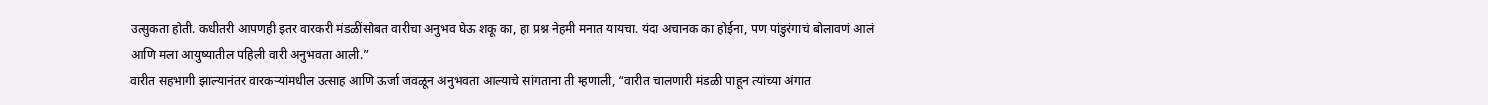उत्सुकता होती. कधीतरी आपणही इतर वारकरी मंडळींसोबत वारीचा अनुभव घेऊ शकू का, हा प्रश्न नेहमी मनात यायचा. यंदा अचानक का होईना, पण पांडुरंगाचं बोलावणं आलं आणि मला आयुष्यातील पहिली वारी अनुभवता आली.”
वारीत सहभागी झाल्यानंतर वारकऱ्यांमधील उत्साह आणि ऊर्जा जवळून अनुभवता आल्याचे सांगताना ती म्हणाली, “वारीत चालणारी मंडळी पाहून त्यांच्या अंगात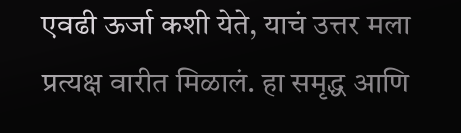एवढी ऊर्जा कशी येते, याचं उत्तर मला प्रत्यक्ष वारीत मिळालं. हा समृद्ध आणि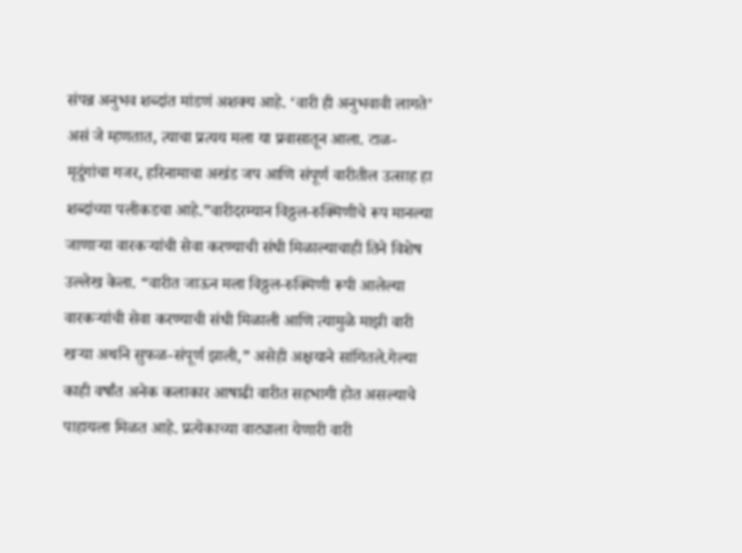संपन्न अनुभव शब्दांत मांडणं अशक्य आहे. ‘वारी ही अनुभवावी लागते’ असं जे म्हणतात, त्याचा प्रत्यय मला या प्रवासातून आला. टाळ-मृदुंगांचा गजर, हरिनामाचा अखंड जप आणि संपूर्ण वारीतील उत्साह हा शब्दांच्या पलीकडचा आहे.”वारीदरम्यान विठ्ठल-रुक्मिणीचे रूप मानल्या जाणाऱ्या वारकऱ्यांची सेवा करण्याची संधी मिळाल्याचाही तिने विशेष उल्लेख केला. “वारीत जाऊन मला विठ्ठल-रुक्मिणी रूपी आलेल्या वारकऱ्यांची सेवा करण्याची संधी मिळाली आणि त्यामुळे माझी वारी खऱ्या अर्थाने सुफळ-संपूर्ण झाली,” असेही अक्षयाने सांगितले.गेल्या काही वर्षांत अनेक कलाकार आषाढी वारीत सहभागी होत असल्याचे पाहायला मिळत आहे. प्रत्येकाच्या वाट्याला येणारी वारी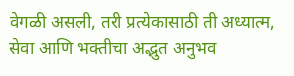वेगळी असली, तरी प्रत्येकासाठी ती अध्यात्म, सेवा आणि भक्तीचा अद्भुत अनुभव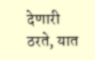देणारी ठरते, यात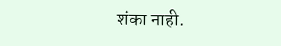शंका नाही.